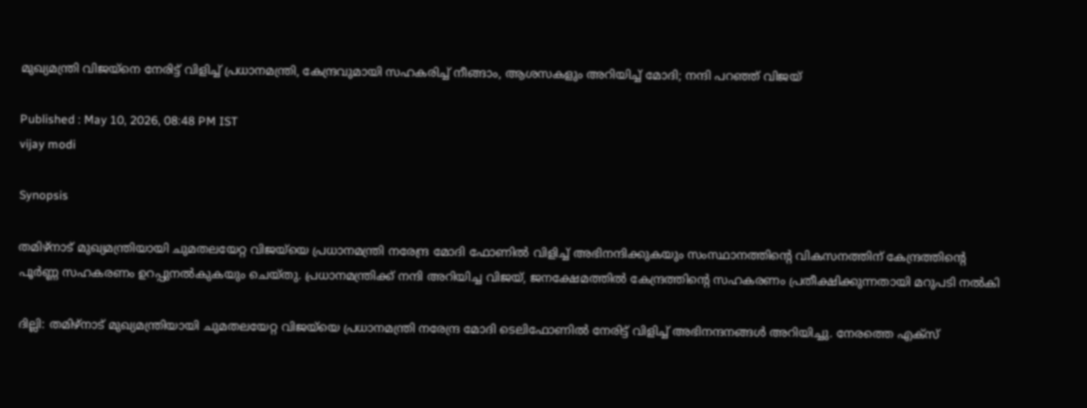മുഖ്യമന്ത്രി വിജയ്നെ നേരിട്ട് വിളിച്ച് പ്രധാനമന്ത്രി, കേന്ദ്രവുമായി സഹകരിച്ച് നീങ്ങാം, ആശസകളും അറിയിച്ച് മോദി; നന്ദി പറഞ്ഞ് വിജയ്

Published : May 10, 2026, 08:48 PM IST
vijay modi

Synopsis

തമിഴ്‌നാട് മുഖ്യമന്ത്രിയായി ചുമതലയേറ്റ വിജയ്‌യെ പ്രധാനമന്ത്രി നരേന്ദ്ര മോദി ഫോണിൽ വിളിച്ച് അഭിനന്ദിക്കുകയും സംസ്ഥാനത്തിന്റെ വികസനത്തിന് കേന്ദ്രത്തിന്റെ പൂർണ്ണ സഹകരണം ഉറപ്പുനൽകുകയും ചെയ്തു. പ്രധാനമന്ത്രിക്ക് നന്ദി അറിയിച്ച വിജയ്, ജനക്ഷേമത്തിൽ കേന്ദ്രത്തിന്റെ സഹകരണം പ്രതീക്ഷിക്കുന്നതായി മറുപടി നൽകി

ദില്ലി: തമിഴ്‌നാട് മുഖ്യമന്ത്രിയായി ചുമതലയേറ്റ വിജയ്‌യെ പ്രധാനമന്ത്രി നരേന്ദ്ര മോദി ടെലിഫോണിൽ നേരിട്ട് വിളിച്ച് അഭിനന്ദനങ്ങൾ അറിയിച്ചു. നേരത്തെ എക്സ്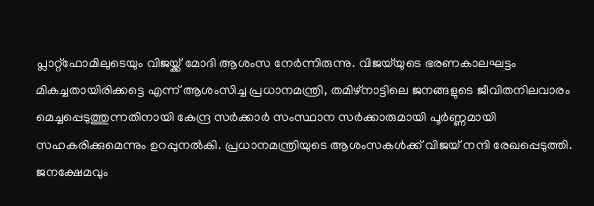പ്ലാറ്റ്ഫോമിലുടെയും വിജയ്ക്ക് മോദി ആശംസ നേർന്നിരുന്നു. വിജയ്‌യുടെ ഭരണകാലഘട്ടം മികച്ചതായിരിക്കട്ടെ എന്ന് ആശംസിച്ച പ്രധാനമന്ത്രി, തമിഴ്‌നാട്ടിലെ ജനങ്ങളുടെ ജീവിതനിലവാരം മെച്ചപ്പെടുത്തുന്നതിനായി കേന്ദ്ര സർക്കാർ സംസ്ഥാന സർക്കാരുമായി പൂർണ്ണമായി സഹകരിക്കുമെന്നും ഉറപ്പുനൽകി. പ്രധാനമന്ത്രിയുടെ ആശംസകൾക്ക് വിജയ് നന്ദി രേഖപ്പെടുത്തി. ജനക്ഷേമവും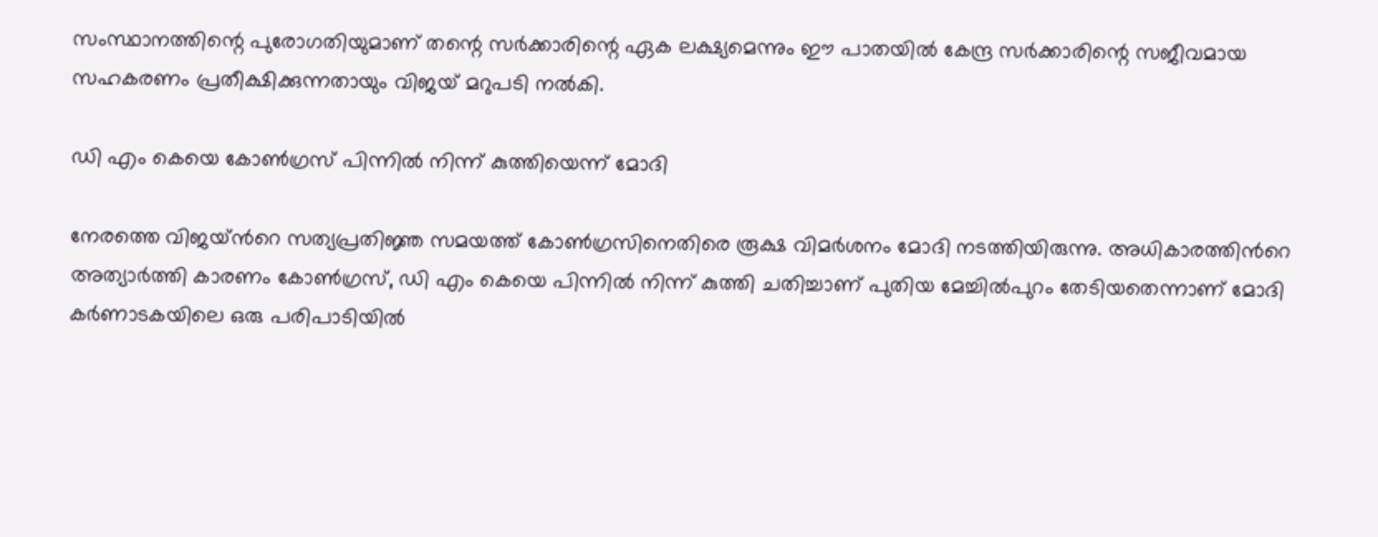സംസ്ഥാനത്തിന്റെ പുരോഗതിയുമാണ് തന്റെ സർക്കാരിന്റെ ഏക ലക്ഷ്യമെന്നും ഈ പാതയിൽ കേന്ദ്ര സർക്കാരിന്റെ സജീവമായ സഹകരണം പ്രതീക്ഷിക്കുന്നതായും വിജയ് മറുപടി നൽകി.

ഡി എം കെയെ കോൺഗ്രസ് പിന്നിൽ നിന്ന് കുത്തിയെന്ന് മോദി

നേരത്തെ വിജയ്ന്‍റെ സത്യപ്രതിജ്ഞ സമയത്ത് കോൺഗ്രസിനെതിരെ രൂക്ഷ വിമർശനം മോദി നടത്തിയിരുന്നു. അധികാരത്തിന്‍റെ അത്യാർത്തി കാരണം കോൺഗ്രസ്, ഡി എം കെയെ പിന്നിൽ നിന്ന് കുത്തി ചതിച്ചാണ് പുതിയ മേച്ചിൽപുറം തേടിയതെന്നാണ് മോദി കർണാടകയിലെ ഒരു പരിപാടിയിൽ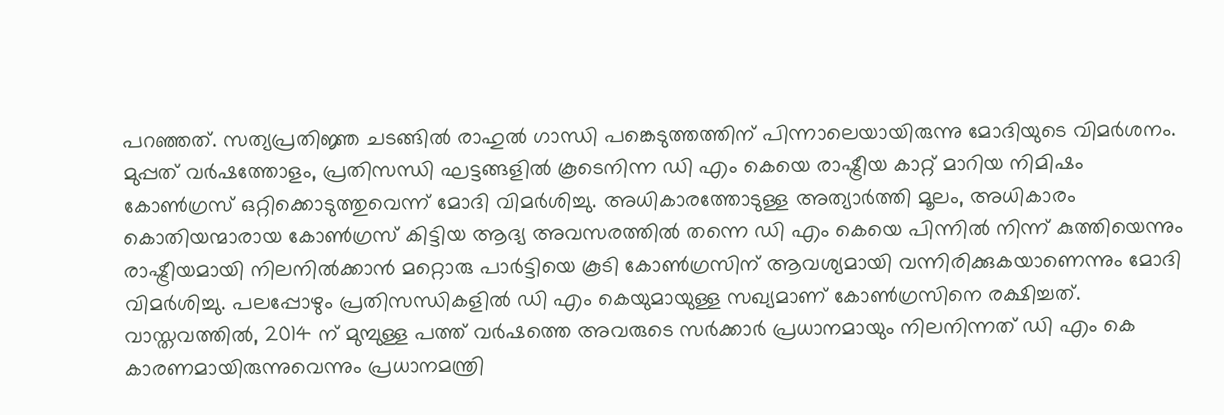പറഞ്ഞത്. സത്യപ്രതിജ്ഞ ചടങ്ങിൽ രാഹുൽ ഗാന്ധി പങ്കെടുത്തത്തിന് പിന്നാലെയായിരുന്നു മോദിയുടെ വിമർശനം. മുപ്പത് വർഷത്തോളം, പ്രതിസന്ധി ഘട്ടങ്ങളിൽ കൂടെനിന്ന ഡി എം കെയെ രാഷ്ട്രീയ കാറ്റ് മാറിയ നിമിഷം കോൺഗ്രസ് ഒറ്റിക്കൊടുത്തുവെന്ന് മോദി വിമർശിച്ചു. അധികാരത്തോടുള്ള അത്യാർത്തി മൂലം, അധികാരം കൊതിയന്മാരായ കോൺഗ്രസ് കിട്ടിയ ആദ്യ അവസരത്തിൽ തന്നെ ഡി എം കെയെ പിന്നിൽ നിന്ന് കുത്തിയെന്നും രാഷ്ട്രീയമായി നിലനിൽക്കാൻ മറ്റൊരു പാർട്ടിയെ കൂടി കോൺഗ്രസിന് ആവശ്യമായി വന്നിരിക്കുകയാണെന്നും മോദി വിമർശിച്ചു. പലപ്പോഴും പ്രതിസന്ധികളിൽ ഡി എം കെയുമായുള്ള സഖ്യമാണ് കോൺഗ്രസിനെ രക്ഷിച്ചത്. വാസ്തവത്തിൽ, 2014 ന് മുമ്പുള്ള പത്ത് വർഷത്തെ അവരുടെ സർക്കാർ പ്രധാനമായും നിലനിന്നത് ഡി എം കെ കാരണമായിരുന്നുവെന്നും പ്രധാനമന്ത്രി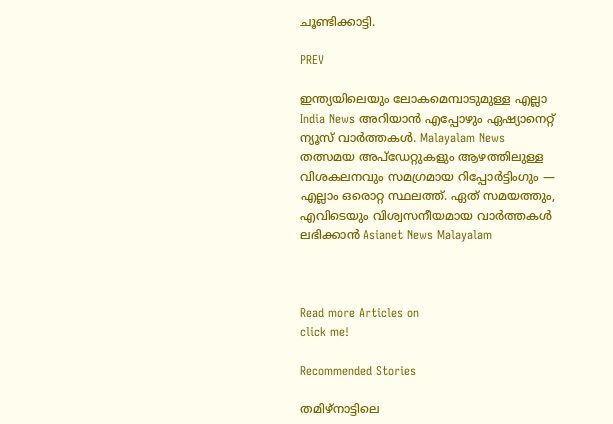ചൂണ്ടിക്കാട്ടി.

PREV

ഇന്ത്യയിലെയും ലോകമെമ്പാടുമുള്ള എല്ലാ India News അറിയാൻ എപ്പോഴും ഏഷ്യാനെറ്റ് ന്യൂസ് വാർത്തകൾ. Malayalam News   തത്സമയ അപ്‌ഡേറ്റുകളും ആഴത്തിലുള്ള വിശകലനവും സമഗ്രമായ റിപ്പോർട്ടിംഗും — എല്ലാം ഒരൊറ്റ സ്ഥലത്ത്. ഏത് സമയത്തും, എവിടെയും വിശ്വസനീയമായ വാർത്തകൾ ലഭിക്കാൻ Asianet News Malayalam



Read more Articles on
click me!

Recommended Stories

തമിഴ്നാട്ടിലെ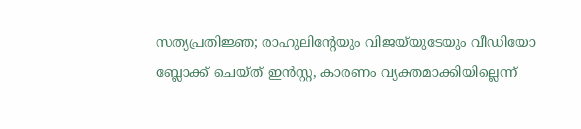സത്യപ്രതിജ്ഞ; രാഹുലിന്റേയും വിജയ്‍യുടേയും വീഡിയോ ബ്ലോക്ക് ചെയ്ത് ഇൻസ്റ്റ, കാരണം വ്യക്തമാക്കിയില്ലെന്ന്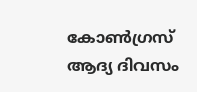കോൺഗ്രസ്
ആദ്യ ദിവസം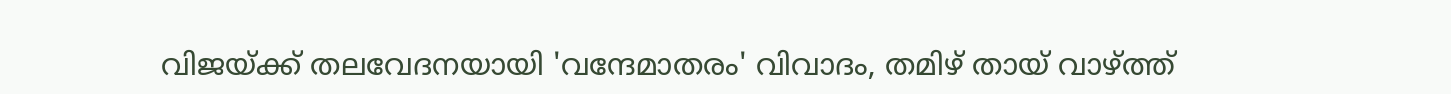വിജയ്ക്ക് തലവേദനയായി 'വന്ദേമാതരം' വിവാദം, തമിഴ് തായ് വാഴ്ത്ത്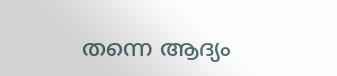തന്നെ ആദ്യം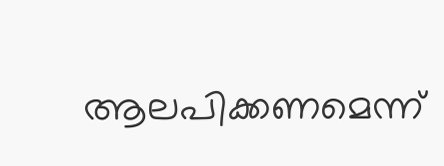ആലപിക്കണമെന്ന്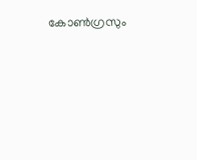കോൺഗ്രസും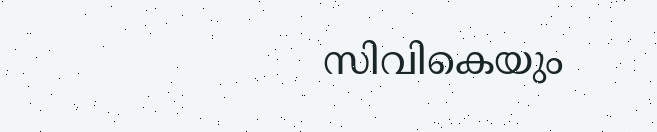സിവികെയും